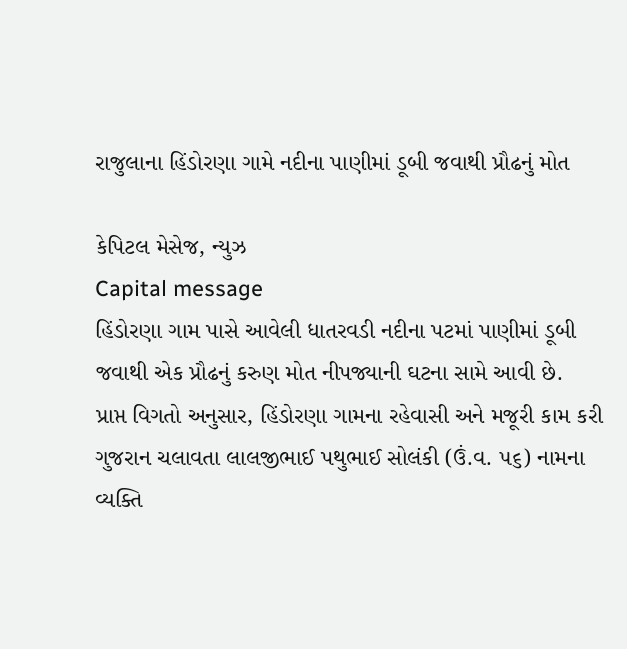રાજુલાના હિંડોરણા ગામે નદીના પાણીમાં ડૂબી જવાથી પ્રૌઢનું મોત

કેપિટલ મેસેજ, ન્યુઝ
Capital message
હિંડોરણા ગામ પાસે આવેલી ધાતરવડી નદીના પટમાં પાણીમાં ડૂબી જવાથી એક પ્રૌઢનું કરુણ મોત નીપજ્યાની ઘટના સામે આવી છે.
પ્રાપ્ત વિગતો અનુસાર, હિંડોરણા ગામના રહેવાસી અને મજૂરી કામ કરી ગુજરાન ચલાવતા લાલજીભાઈ પથુભાઈ સોલંકી (ઉં.વ. ૫૬) નામના વ્યક્તિ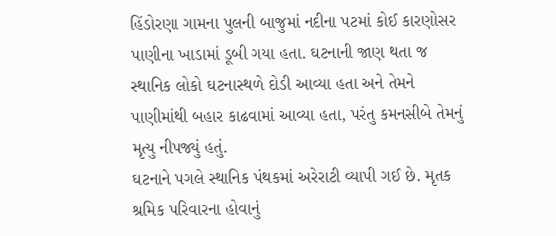હિંડોરણા ગામના પુલની બાજુમાં નદીના પટમાં કોઈ કારણોસર પાણીના ખાડામાં ડૂબી ગયા હતા. ઘટનાની જાણ થતા જ સ્થાનિક લોકો ઘટનાસ્થળે દોડી આવ્યા હતા અને તેમને પાણીમાંથી બહાર કાઢવામાં આવ્યા હતા, પરંતુ કમનસીબે તેમનું મૃત્યુ નીપજ્યું હતું.
ઘટનાને પગલે સ્થાનિક પંથકમાં અરેરાટી વ્યાપી ગઈ છે. મૃતક શ્રમિક પરિવારના હોવાનું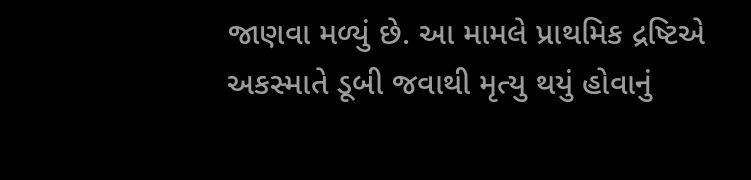જાણવા મળ્યું છે. આ મામલે પ્રાથમિક દ્રષ્ટિએ અકસ્માતે ડૂબી જવાથી મૃત્યુ થયું હોવાનું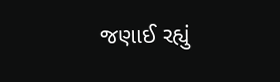જણાઈ રહ્યું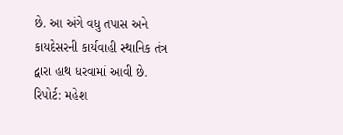છે. આ અંગે વધુ તપાસ અને કાયદેસરની કાર્યવાહી સ્થાનિક તંત્ર દ્વારા હાથ ધરવામાં આવી છે.
રિપોર્ટ: મહેશ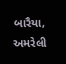બારૈયા, અમરેલી